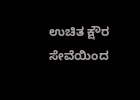ಉಚಿತ ಕ್ಷೌರ ಸೇವೆಯಿಂದ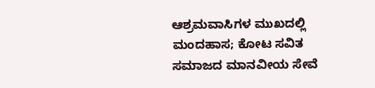ಆಶ್ರಮವಾಸಿಗಳ ಮುಖದಲ್ಲಿ ಮಂದಹಾಸ; ಕೋಟ ಸವಿತ ಸಮಾಜದ ಮಾನವೀಯ ಸೇವೆ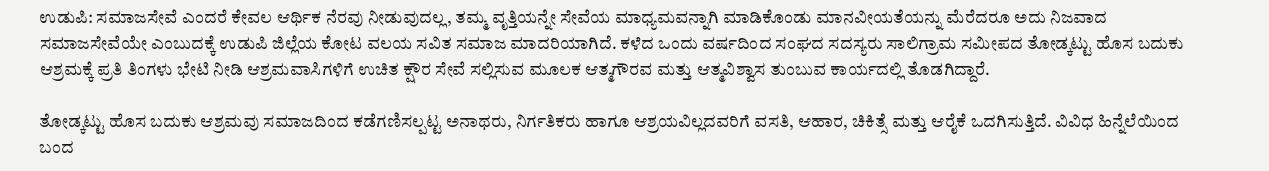ಉಡುಪಿ: ಸಮಾಜಸೇವೆ ಎಂದರೆ ಕೇವಲ ಆರ್ಥಿಕ ನೆರವು ನೀಡುವುದಲ್ಲ, ತಮ್ಮ ವೃತ್ತಿಯನ್ನೇ ಸೇವೆಯ ಮಾಧ್ಯಮವನ್ನಾಗಿ ಮಾಡಿಕೊಂಡು ಮಾನವೀಯತೆಯನ್ನು ಮೆರೆದರೂ ಅದು ನಿಜವಾದ ಸಮಾಜಸೇವೆಯೇ ಎಂಬುದಕ್ಕೆ ಉಡುಪಿ ಜಿಲ್ಲೆಯ ಕೋಟ ವಲಯ ಸವಿತ ಸಮಾಜ ಮಾದರಿಯಾಗಿದೆ. ಕಳೆದ ಒಂದು ವರ್ಷದಿಂದ ಸಂಘದ ಸದಸ್ಯರು ಸಾಲಿಗ್ರಾಮ ಸಮೀಪದ ತೋಡ್ಕಟ್ಟು ಹೊಸ ಬದುಕು ಆಶ್ರಮಕ್ಕೆ ಪ್ರತಿ ತಿಂಗಳು ಭೇಟಿ ನೀಡಿ ಆಶ್ರಮವಾಸಿಗಳಿಗೆ ಉಚಿತ ಕ್ಷೌರ ಸೇವೆ ಸಲ್ಲಿಸುವ ಮೂಲಕ ಆತ್ಮಗೌರವ ಮತ್ತು ಆತ್ಮವಿಶ್ವಾಸ ತುಂಬುವ ಕಾರ್ಯದಲ್ಲಿ ತೊಡಗಿದ್ದಾರೆ.

ತೋಡ್ಕಟ್ಟು ಹೊಸ ಬದುಕು ಆಶ್ರಮವು ಸಮಾಜದಿಂದ ಕಡೆಗಣಿಸಲ್ಪಟ್ಟ ಅನಾಥರು, ನಿರ್ಗತಿಕರು ಹಾಗೂ ಆಶ್ರಯವಿಲ್ಲದವರಿಗೆ ವಸತಿ, ಆಹಾರ, ಚಿಕಿತ್ಸೆ ಮತ್ತು ಆರೈಕೆ ಒದಗಿಸುತ್ತಿದೆ. ವಿವಿಧ ಹಿನ್ನೆಲೆಯಿಂದ ಬಂದ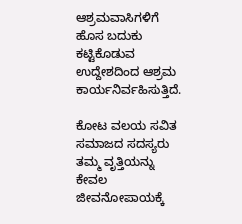ಆಶ್ರಮವಾಸಿಗಳಿಗೆ ಹೊಸ ಬದುಕು ಕಟ್ಟಿಕೊಡುವ ಉದ್ದೇಶದಿಂದ ಆಶ್ರಮ ಕಾರ್ಯನಿರ್ವಹಿಸುತ್ತಿದೆ.

ಕೋಟ ವಲಯ ಸವಿತ ಸಮಾಜದ ಸದಸ್ಯರು ತಮ್ಮ ವೃತ್ತಿಯನ್ನು ಕೇವಲ ಜೀವನೋಪಾಯಕ್ಕೆ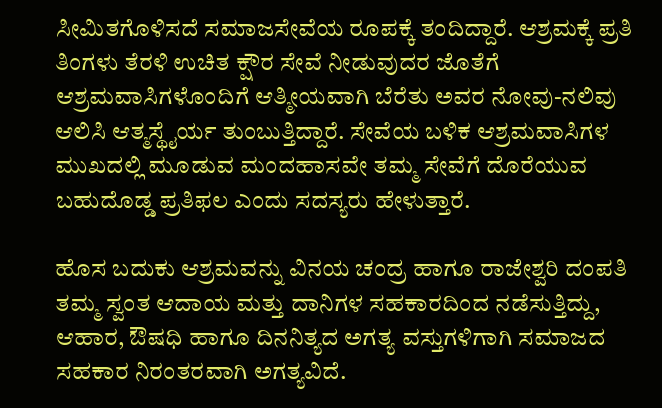ಸೀಮಿತಗೊಳಿಸದೆ ಸಮಾಜಸೇವೆಯ ರೂಪಕ್ಕೆ ತಂದಿದ್ದಾರೆ. ಆಶ್ರಮಕ್ಕೆ ಪ್ರತಿ ತಿಂಗಳು ತೆರಳಿ ಉಚಿತ ಕ್ಷೌರ ಸೇವೆ ನೀಡುವುದರ ಜೊತೆಗೆ ಆಶ್ರಮವಾಸಿಗಳೊಂದಿಗೆ ಆತ್ಮೀಯವಾಗಿ ಬೆರೆತು ಅವರ ನೋವು-ನಲಿವು ಆಲಿಸಿ ಆತ್ಮಸ್ಥೈರ್ಯ ತುಂಬುತ್ತಿದ್ದಾರೆ. ಸೇವೆಯ ಬಳಿಕ ಆಶ್ರಮವಾಸಿಗಳ ಮುಖದಲ್ಲಿ ಮೂಡುವ ಮಂದಹಾಸವೇ ತಮ್ಮ ಸೇವೆಗೆ ದೊರೆಯುವ ಬಹುದೊಡ್ಡ ಪ್ರತಿಫಲ ಎಂದು ಸದಸ್ಯರು ಹೇಳುತ್ತಾರೆ.

ಹೊಸ ಬದುಕು ಆಶ್ರಮವನ್ನು ವಿನಯ ಚಂದ್ರ ಹಾಗೂ ರಾಜೇಶ್ವರಿ ದಂಪತಿ ತಮ್ಮ ಸ್ವಂತ ಆದಾಯ ಮತ್ತು ದಾನಿಗಳ ಸಹಕಾರದಿಂದ ನಡೆಸುತ್ತಿದ್ದು, ಆಹಾರ, ಔಷಧಿ ಹಾಗೂ ದಿನನಿತ್ಯದ ಅಗತ್ಯ ವಸ್ತುಗಳಿಗಾಗಿ ಸಮಾಜದ ಸಹಕಾರ ನಿರಂತರವಾಗಿ ಅಗತ್ಯವಿದೆ.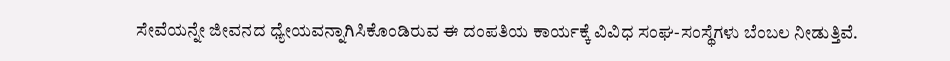ಸೇವೆಯನ್ನೇ ಜೀವನದ ಧ್ಯೇಯವನ್ನಾಗಿಸಿಕೊಂಡಿರುವ ಈ ದಂಪತಿಯ ಕಾರ್ಯಕ್ಕೆ ವಿವಿಧ ಸಂಘ-ಸಂಸ್ಥೆಗಳು ಬೆಂಬಲ ನೀಡುತ್ತಿವೆ.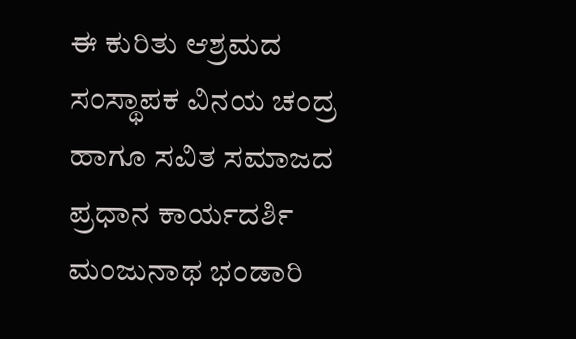ಈ ಕುರಿತು ಆಶ್ರಮದ ಸಂಸ್ಥಾಪಕ ವಿನಯ ಚಂದ್ರ ಹಾಗೂ ಸವಿತ ಸಮಾಜದ ಪ್ರಧಾನ ಕಾರ್ಯದರ್ಶಿ ಮಂಜುನಾಥ ಭಂಡಾರಿ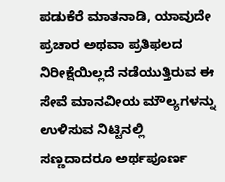ಪಡುಕೆರೆ ಮಾತನಾಡಿ, ಯಾವುದೇ ಪ್ರಚಾರ ಅಥವಾ ಪ್ರತಿಫಲದ ನಿರೀಕ್ಷೆಯಿಲ್ಲದೆ ನಡೆಯುತ್ತಿರುವ ಈ ಸೇವೆ ಮಾನವೀಯ ಮೌಲ್ಯಗಳನ್ನು ಉಳಿಸುವ ನಿಟ್ಟಿನಲ್ಲಿ ಸಣ್ಣದಾದರೂ ಅರ್ಥಪೂರ್ಣ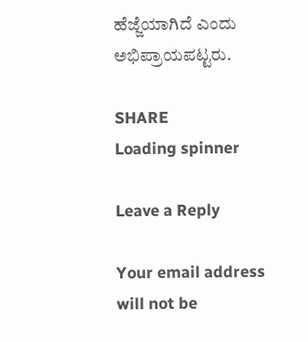ಹೆಜ್ಜೆಯಾಗಿದೆ ಎಂದು ಅಭಿಪ್ರಾಯಪಟ್ಟರು.

SHARE
Loading spinner

Leave a Reply

Your email address will not be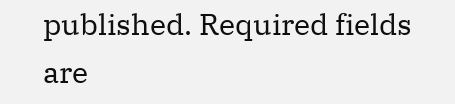published. Required fields are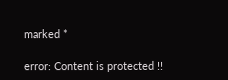marked *

error: Content is protected !!